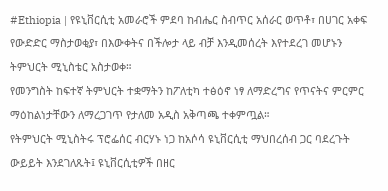#Ethiopia | የዩኒቨርሲቲ አመራሮች ምደባ ከብሔር ስብጥር አሰራር ወጥቶ፣ በሀገር አቀፍ የውድድር ማስታወቂያ፣ በእውቀትና በችሎታ ላይ ብቻ እንዲመሰረት እየተደረገ መሆኑን ትምህርት ሚኒስቴር አስታወቀ።
የመንግስት ከፍተኛ ትምህርት ተቋማትን ከፖለቲካ ተፅዕኖ ነፃ ለማድረግና የጥናትና ምርምር ማዕከልነታቸውን ለማረጋገጥ የታለመ አዲስ አቅጣጫ ተቀምጧል።
የትምህርት ሚኒስትሩ ፕሮፌሰር ብርሃኑ ነጋ ከአሶሳ ዩኒቨርሲቲ ማህበረሰብ ጋር ባደረጉት ውይይት እንደገለጹት፤ ዩኒቨርሲቲዎች በዘር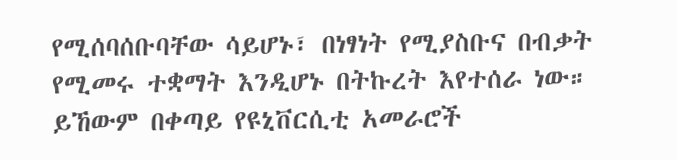የሚሰባሰቡባቸው ሳይሆኑ፣ በነፃነት የሚያስቡና በብቃት የሚመሩ ተቋማት እንዲሆኑ በትኩረት እየተሰራ ነው።
ይኸውም በቀጣይ የዩኒቨርሲቲ አመራሮች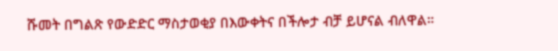ሹመት በግልጽ የውድድር ማስታወቂያ በእውቀትና በችሎታ ብቻ ይሆናል ብለዋል።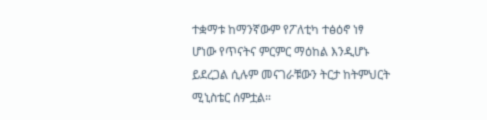ተቋማቱ ከማንኛውም የፖለቲካ ተፅዕኖ ነፃ ሆነው የጥናትና ምርምር ማዕከል እንዲሆኑ ይደረጋል ሲሉም መናገራቹውን ትርታ ከትምህርት ሚኒስቴር ሰምቷል።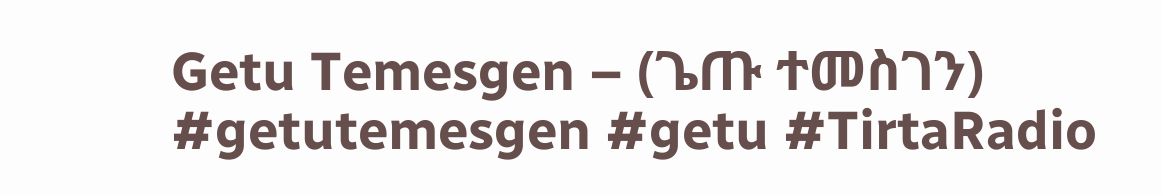Getu Temesgen – (ጌጡ ተመስገን)
#getutemesgen #getu #TirtaRadio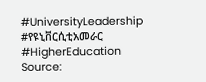#UniversityLeadership #የዩኒቨርሲቲአመራር #HigherEducation
Source: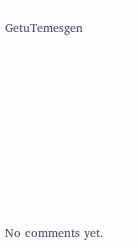GetuTemesgen








No comments yet.